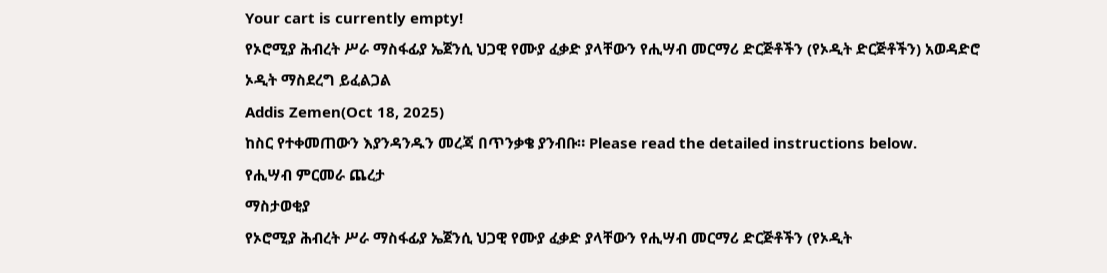Your cart is currently empty!
የኦሮሚያ ሕብረት ሥራ ማስፋፊያ ኤጀንሲ ህጋዊ የሙያ ፈቃድ ያላቸውን የሒሣብ መርማሪ ድርጅቶችን (የኦዲት ድርጅቶችን) አወዳድሮ ኦዲት ማስደረግ ይፈልጋል
Addis Zemen(Oct 18, 2025)
ከስር የተቀመጠውን እያንዳንዱን መረጃ በጥንቃቄ ያንብቡ። Please read the detailed instructions below.
የሒሣብ ምርመራ ጨረታ
ማስታወቂያ
የኦሮሚያ ሕብረት ሥራ ማስፋፊያ ኤጀንሲ ህጋዊ የሙያ ፈቃድ ያላቸውን የሒሣብ መርማሪ ድርጅቶችን (የኦዲት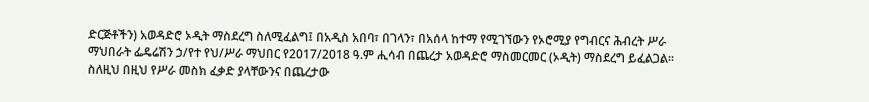ድርጅቶችን) አወዳድሮ ኦዲት ማስደረግ ስለሚፈልግ፤ በአዲስ አበባ፣ በገላን፣ በአሰላ ከተማ የሚገኘውን የኦሮሚያ የግብርና ሕብረት ሥራ ማህበራት ፌዴሬሽን ኃ/የተ የህ/ሥራ ማህበር የ2017/2018 ዓ.ም ሒሳብ በጨረታ አወዳድሮ ማስመርመር (ኦዲት) ማስደረግ ይፈልጋል፡፡
ስለዚህ በዚህ የሥራ መስክ ፈቃድ ያላቸውንና በጨረታው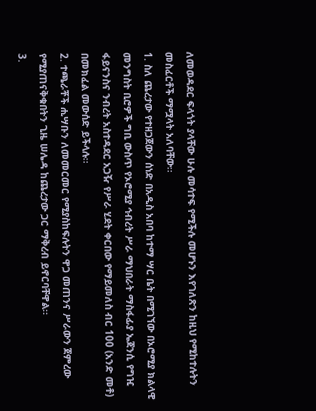ለመወዳደር ፍላጎት ያላቸው ሁሉ መሳተፍ የሚችሉ መሆኑን እየገለጽን ከዚህ የሚከተሉትን መስፈርቶች ማሟላት አለባቸው፡፡
1. ስለ ጨረታው የተዘጋጀውን ሰነድ በአዲስ አበባ ከተማ ሣር ቤት በሚገኘው በኦሮሚያ ክልላዊ መንግስት ቢሮዎች ግቢ ውስጥ የኦሮሚያ ኅብረት ሥራ ማህበራት ማስፋፊያ ኤጀንሲ የግዢ ፋይናንስና ንብረት አስተዳደር አጋዥ የሥራ ሂደት ቀርበው የማይመለስ ብር 100 (አንድ መቶ) በመክፈል መውሰድ ይችላሉ፡፡
2. ተጫራቾች ሒሣቡን ለመመርመር የሚያስከፍሉትን ዋጋ መጠንና ሥራውን ጀምረው የሚያጠናቅቁበትን ጊዜ ሠሌዳ ከጨረታው ጋር ማቅረብ ይኖርባቸዋል፡፡
3.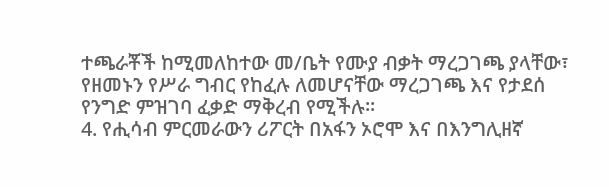ተጫራቾች ከሚመለከተው መ/ቤት የሙያ ብቃት ማረጋገጫ ያላቸው፣ የዘመኑን የሥራ ግብር የከፈሉ ለመሆናቸው ማረጋገጫ እና የታደሰ የንግድ ምዝገባ ፈቃድ ማቅረብ የሚችሉ፡፡
4. የሒሳብ ምርመራውን ሪፖርት በአፋን ኦሮሞ እና በእንግሊዘኛ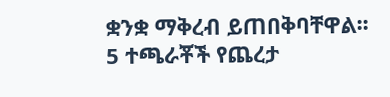ቋንቋ ማቅረብ ይጠበቅባቸዋል፡፡
5 ተጫራቾች የጨረታ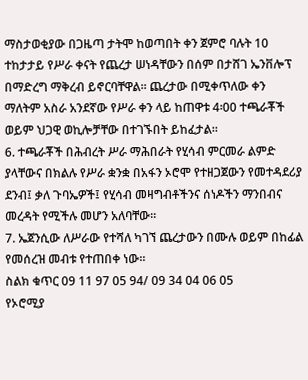ማስታወቂያው በጋዜጣ ታትሞ ከወጣበት ቀን ጀምሮ ባሉት 10 ተከታታይ የሥራ ቀናት የጨረታ ሠነዳቸውን በሰም በታሸገ ኤንቨሎፕ በማድረግ ማቅረብ ይኖርባቸዋል፡፡ ጨረታው በሚቀጥለው ቀን ማለትም አስራ አንደኛው የሥራ ቀን ላይ ከጠዋቱ 4፡00 ተጫራቾች ወይም ህጋዊ ወኪሎቻቸው በተገኙበት ይከፈታል።
6. ተጫራቾች በሕብረት ሥራ ማሕበራት የሂሳብ ምርመራ ልምድ ያላቸውና በክልሉ የሥራ ቋንቋ በአፋን ኦሮሞ የተዘጋጀውን የመተዳደሪያ ደንብ፤ ቃለ ጉባኤዎች፤ የሂሳብ መዛግብቶችንና ሰነዶችን ማንበብና መረዳት የሚችሉ መሆን አለባቸው፡፡
7. ኤጀንሲው ለሥራው የተሻለ ካገኘ ጨረታውን በሙሉ ወይም በከፊል የመሰረዝ መብቱ የተጠበቀ ነው፡፡
ስልክ ቁጥር 09 11 97 05 94/ 09 34 04 06 05
የኦሮሚያ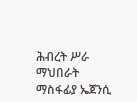ሕብረት ሥራ ማህበራት ማስፋፊያ ኤጀንሲ